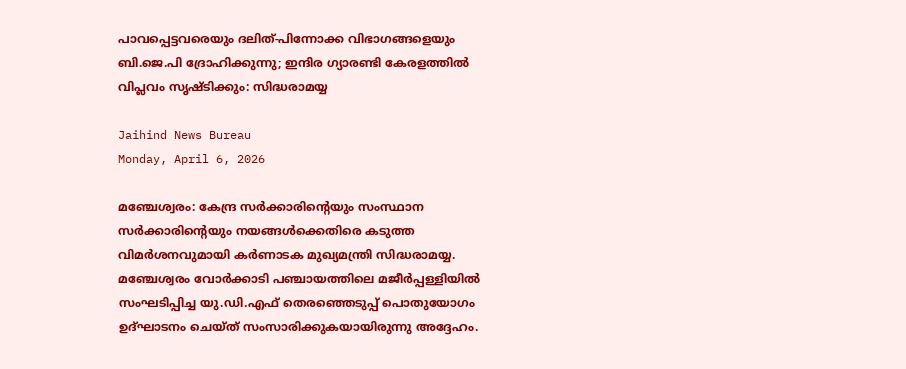പാവപ്പെട്ടവരെയും ദലിത്-പിന്നോക്ക വിഭാഗങ്ങളെയും ബി.ജെ.പി ദ്രോഹിക്കുന്നു; ഇന്ദിര ഗ്യാരണ്ടി കേരളത്തില്‍ വിപ്ലവം സൃഷ്ടിക്കും: സിദ്ധരാമയ്യ

Jaihind News Bureau
Monday, April 6, 2026

മഞ്ചേശ്വരം: കേന്ദ്ര സര്‍ക്കാരിന്റെയും സംസ്ഥാന സര്‍ക്കാരിന്റെയും നയങ്ങള്‍ക്കെതിരെ കടുത്ത വിമര്‍ശനവുമായി കര്‍ണാടക മുഖ്യമന്ത്രി സിദ്ധരാമയ്യ. മഞ്ചേശ്വരം വോര്‍ക്കാടി പഞ്ചായത്തിലെ മജീര്‍പ്പള്ളിയില്‍ സംഘടിപ്പിച്ച യു.ഡി.എഫ് തെരഞ്ഞെടുപ്പ് പൊതുയോഗം ഉദ്ഘാടനം ചെയ്ത് സംസാരിക്കുകയായിരുന്നു അദ്ദേഹം.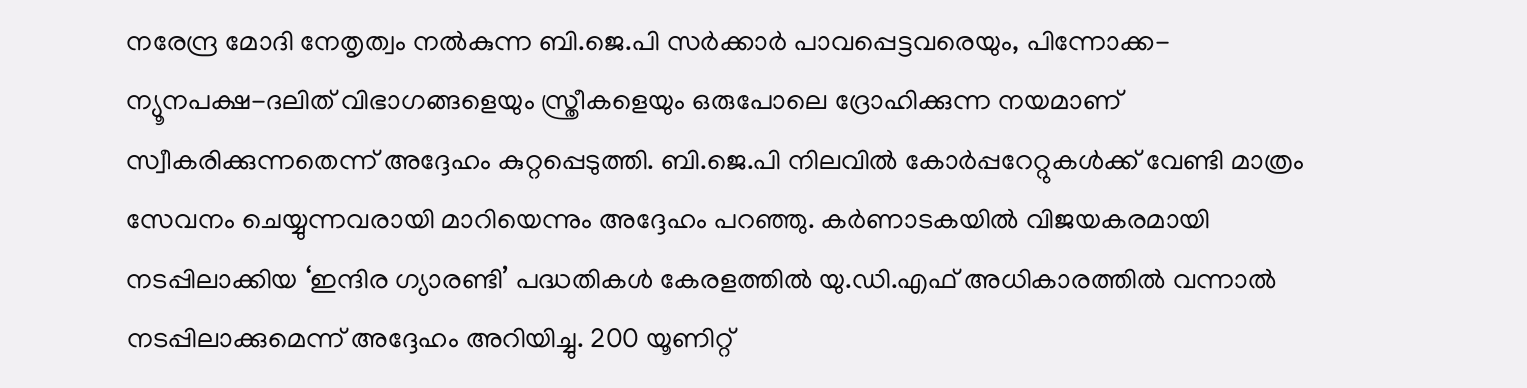നരേന്ദ്ര മോദി നേതൃത്വം നല്‍കുന്ന ബി.ജെ.പി സര്‍ക്കാര്‍ പാവപ്പെട്ടവരെയും, പിന്നോക്ക-ന്യൂനപക്ഷ-ദലിത് വിഭാഗങ്ങളെയും സ്ത്രീകളെയും ഒരുപോലെ ദ്രോഹിക്കുന്ന നയമാണ് സ്വീകരിക്കുന്നതെന്ന് അദ്ദേഹം കുറ്റപ്പെടുത്തി. ബി.ജെ.പി നിലവില്‍ കോര്‍പ്പറേറ്റുകള്‍ക്ക് വേണ്ടി മാത്രം സേവനം ചെയ്യുന്നവരായി മാറിയെന്നും അദ്ദേഹം പറഞ്ഞു. കര്‍ണാടകയില്‍ വിജയകരമായി നടപ്പിലാക്കിയ ‘ഇന്ദിര ഗ്യാരണ്ടി’ പദ്ധതികള്‍ കേരളത്തില്‍ യു.ഡി.എഫ് അധികാരത്തില്‍ വന്നാല്‍ നടപ്പിലാക്കുമെന്ന് അദ്ദേഹം അറിയിച്ചു. 200 യൂണിറ്റ്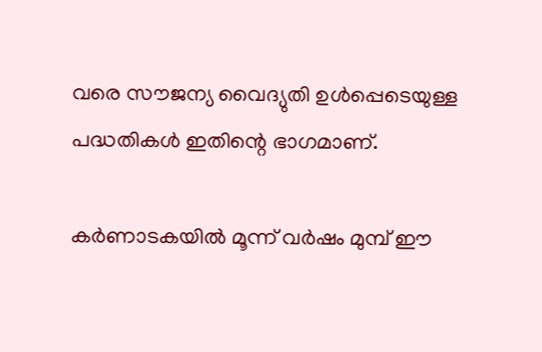വരെ സൗജന്യ വൈദ്യുതി ഉള്‍പ്പെടെയുള്ള പദ്ധതികള്‍ ഇതിന്റെ ഭാഗമാണ്.

കര്‍ണാടകയില്‍ മൂന്ന് വര്‍ഷം മുമ്പ് ഈ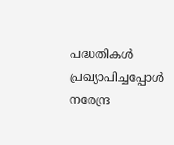പദ്ധതികള്‍ പ്രഖ്യാപിച്ചപ്പോള്‍ നരേന്ദ്ര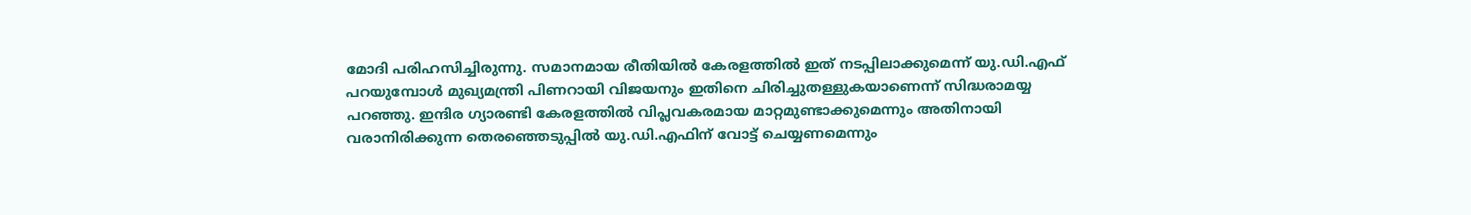മോദി പരിഹസിച്ചിരുന്നു. സമാനമായ രീതിയില്‍ കേരളത്തില്‍ ഇത് നടപ്പിലാക്കുമെന്ന് യു.ഡി.എഫ് പറയുമ്പോള്‍ മുഖ്യമന്ത്രി പിണറായി വിജയനും ഇതിനെ ചിരിച്ചുതള്ളുകയാണെന്ന് സിദ്ധരാമയ്യ പറഞ്ഞു. ഇന്ദിര ഗ്യാരണ്ടി കേരളത്തില്‍ വിപ്ലവകരമായ മാറ്റമുണ്ടാക്കുമെന്നും അതിനായി വരാനിരിക്കുന്ന തെരഞ്ഞെടുപ്പില്‍ യു.ഡി.എഫിന് വോട്ട് ചെയ്യണമെന്നും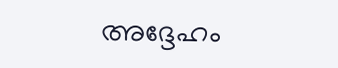അദ്ദേഹം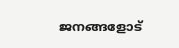ജനങ്ങളോട്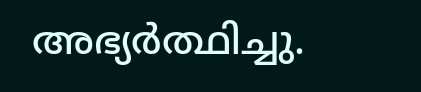അഭ്യര്‍ത്ഥിച്ചു.